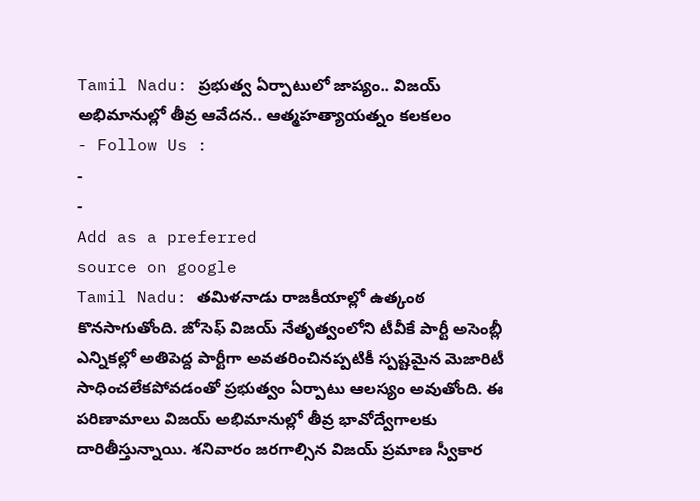Tamil Nadu: ప్రభుత్వ ఏర్పాటులో జాప్యం.. విజయ్ అభిమానుల్లో తీవ్ర ఆవేదన.. ఆత్మహత్యాయత్నం కలకలం
- Follow Us :
-
-
Add as a preferred
source on google
Tamil Nadu: తమిళనాడు రాజకీయాల్లో ఉత్కంఠ కొనసాగుతోంది. జోసెఫ్ విజయ్ నేతృత్వంలోని టీవీకే పార్టీ అసెంబ్లీ ఎన్నికల్లో అతిపెద్ద పార్టీగా అవతరించినప్పటికీ స్పష్టమైన మెజారిటీ సాధించలేకపోవడంతో ప్రభుత్వం ఏర్పాటు ఆలస్యం అవుతోంది. ఈ పరిణామాలు విజయ్ అభిమానుల్లో తీవ్ర భావోద్వేగాలకు దారితీస్తున్నాయి. శనివారం జరగాల్సిన విజయ్ ప్రమాణ స్వీకార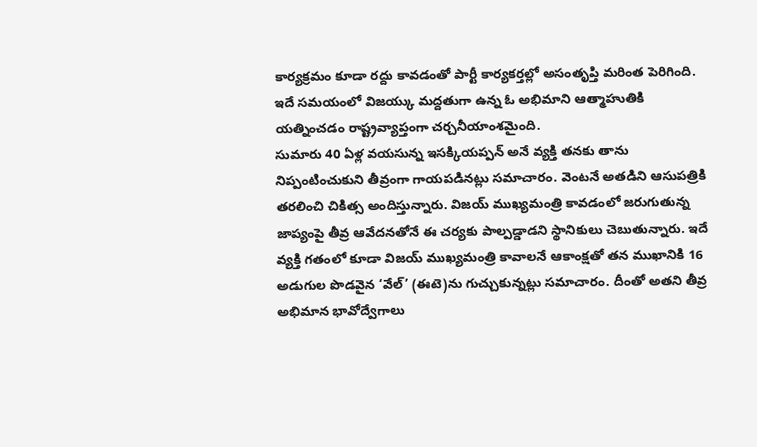కార్యక్రమం కూడా రద్దు కావడంతో పార్టీ కార్యకర్తల్లో అసంతృప్తి మరింత పెరిగింది. ఇదే సమయంలో విజయ్కు మద్దతుగా ఉన్న ఓ అభిమాని ఆత్మాహుతికి యత్నించడం రాష్ట్రవ్యాప్తంగా చర్చనీయాంశమైంది.
సుమారు 40 ఏళ్ల వయసున్న ఇసక్కియప్పన్ అనే వ్యక్తి తనకు తాను నిప్పంటించుకుని తీవ్రంగా గాయపడినట్లు సమాచారం. వెంటనే అతడిని ఆసుపత్రికి తరలించి చికిత్స అందిస్తున్నారు. విజయ్ ముఖ్యమంత్రి కావడంలో జరుగుతున్న జాప్యంపై తీవ్ర ఆవేదనతోనే ఈ చర్యకు పాల్పడ్డాడని స్థానికులు చెబుతున్నారు. ఇదే వ్యక్తి గతంలో కూడా విజయ్ ముఖ్యమంత్రి కావాలనే ఆకాంక్షతో తన ముఖానికి 16 అడుగుల పొడవైన ‘వేల్’ (ఈటె)ను గుచ్చుకున్నట్లు సమాచారం. దీంతో అతని తీవ్ర అభిమాన భావోద్వేగాలు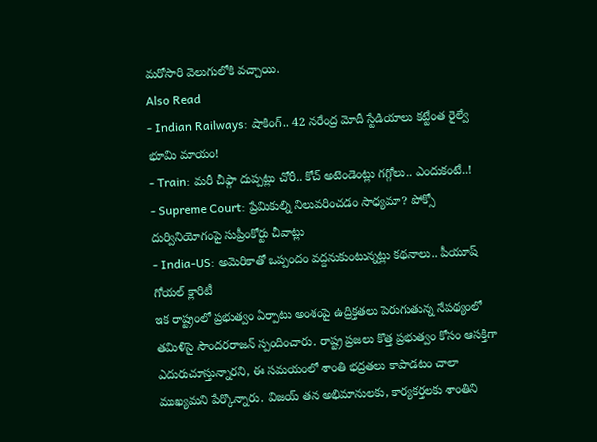మరోసారి వెలుగులోకి వచ్చాయి.
Also Read
- Indian Railways: షాకింగ్.. 42 నరేంద్ర మోదీ స్టేడియాలు కట్టేంత రైల్వే భూమి మాయం!
- Train: మరీ చీఫ్గా దుప్పట్లు చోరీ.. కోచ్ అటెండెంట్లు గగ్గోలు.. ఎందుకంటే..!
- Supreme Court: ప్రేమికుల్ని నిలువరించడం సాధ్యమా? పోక్సో దుర్వినియోగంపై సుప్రీంకోర్టు చీవాట్లు
- India-US: అమెరికాతో ఒప్పందం వద్దనుకుంటున్నట్లు కథనాలు.. పీయూష్ గోయల్ క్లారిటీ
ఇక రాష్ట్రంలో ప్రభుత్వం ఏర్పాటు అంశంపై ఉద్రిక్తతలు పెరుగుతున్న నేపథ్యంలో తమిళిసై సౌందరరాజన్ స్పందించారు. రాష్ట్ర ప్రజలు కొత్త ప్రభుత్వం కోసం ఆసక్తిగా ఎదురుచూస్తున్నారని, ఈ సమయంలో శాంతి భద్రతలు కాపాడటం చాలా ముఖ్యమని పేర్కొన్నారు. విజయ్ తన అభిమానులకు, కార్యకర్తలకు శాంతిని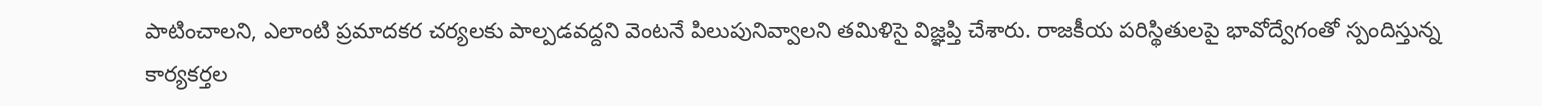పాటించాలని, ఎలాంటి ప్రమాదకర చర్యలకు పాల్పడవద్దని వెంటనే పిలుపునివ్వాలని తమిళిసై విజ్ఞప్తి చేశారు. రాజకీయ పరిస్థితులపై భావోద్వేగంతో స్పందిస్తున్న కార్యకర్తల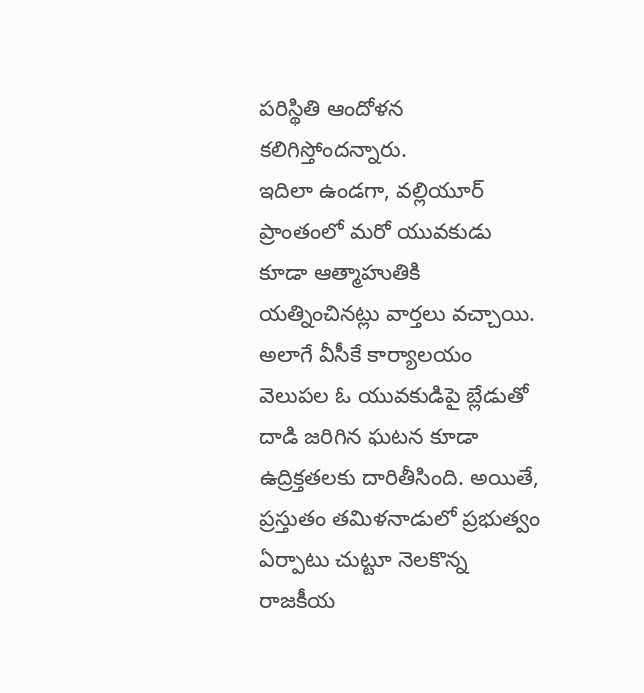పరిస్థితి ఆందోళన కలిగిస్తోందన్నారు.
ఇదిలా ఉండగా, వల్లియూర్ ప్రాంతంలో మరో యువకుడు కూడా ఆత్మాహుతికి యత్నించినట్లు వార్తలు వచ్చాయి. అలాగే వీసీకే కార్యాలయం వెలుపల ఓ యువకుడిపై బ్లేడుతో దాడి జరిగిన ఘటన కూడా ఉద్రిక్తతలకు దారితీసింది. అయితే, ప్రస్తుతం తమిళనాడులో ప్రభుత్వం ఏర్పాటు చుట్టూ నెలకొన్న రాజకీయ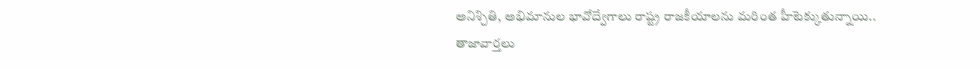అనిశ్చితి, అభిమానుల భావోద్వేగాలు రాష్ట్ర రాజకీయాలను మరింత హీటెక్కుతున్నాయి..
తాజావార్తలు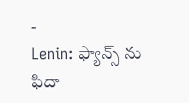-
Lenin: ఫ్యాన్స్ ను ఫిదా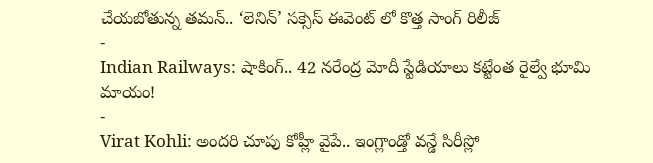చేయబోతున్న తమన్.. ‘లెనిన్’ సక్సెస్ ఈవెంట్ లో కొత్త సాంగ్ రిలీజ్
-
Indian Railways: షాకింగ్.. 42 నరేంద్ర మోదీ స్టేడియాలు కట్టేంత రైల్వే భూమి మాయం!
-
Virat Kohli: అందరి చూపు కోహ్లీ వైపే.. ఇంగ్లాండ్తో వన్డే సిరీస్లో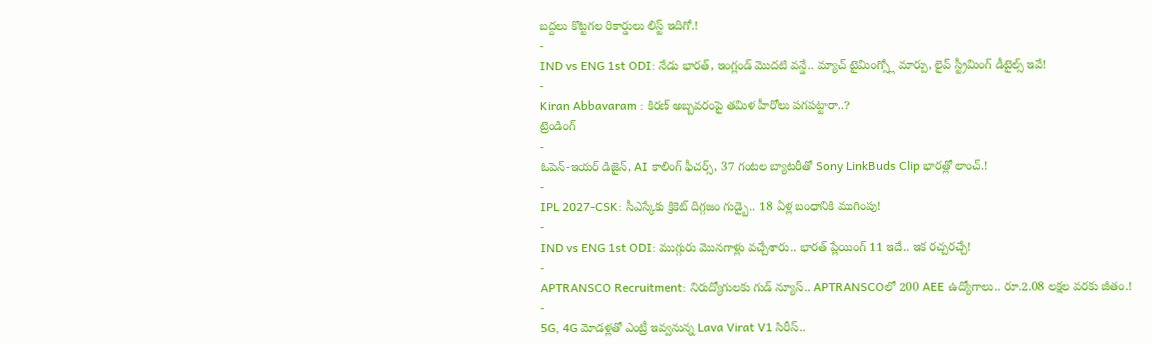బద్దలు కొట్టగల రికార్డులు లిస్ట్ ఇదిగో.!
-
IND vs ENG 1st ODI: నేడు భారత్, ఇంగ్లండ్ మొదటి వన్డే.. మ్యాచ్ టైమింగ్స్లో మార్పు, లైవ్ స్ట్రీమింగ్ డీటైల్స్ ఇవే!
-
Kiran Abbavaram : కిరణ్ అబ్బవరంపై తమిళ హీరోలు పగపట్టారా..?
ట్రెండింగ్
-
ఓపెన్-ఇయర్ డిజైన్, AI కాలింగ్ ఫీచర్స్, 37 గంటల బ్యాటరీతో Sony LinkBuds Clip భారత్లో లాంచ్.!
-
IPL 2027-CSK: సీఎస్కేకు క్రికెట్ దిగ్గజం గుడ్బై.. 18 ఏళ్ల బంధానికి ముగింపు!
-
IND vs ENG 1st ODI: ముగ్గురు మొనగాళ్లు వచ్చేశారు.. భారత్ ప్లేయింగ్ 11 ఇదే.. ఇక రచ్చరచ్చే!
-
APTRANSCO Recruitment: నిరుద్యోగులకు గుడ్ న్యూస్.. APTRANSCOలో 200 AEE ఉద్యోగాలు.. రూ.2.08 లక్షల వరకు జీతం.!
-
5G, 4G మోడళ్లతో ఎంట్రీ ఇవ్వనున్న Lava Virat V1 సిరీస్..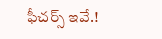ఫీచర్స్ ఇవే.!